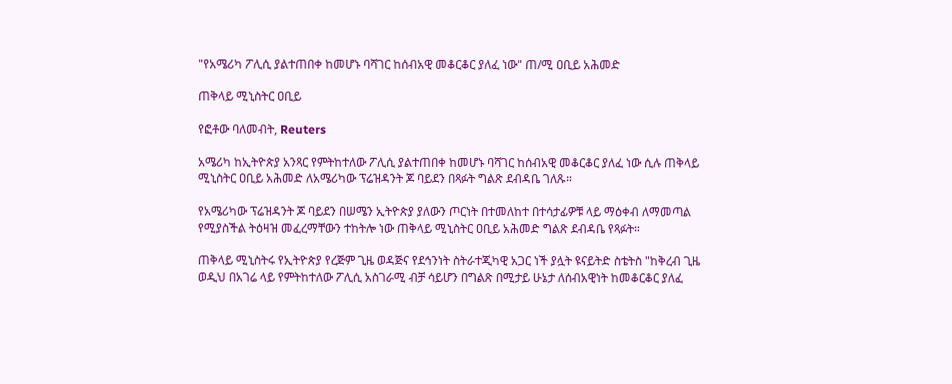"የአሜሪካ ፖሊሲ ያልተጠበቀ ከመሆኑ ባሻገር ከሰብአዊ መቆርቆር ያለፈ ነው" ጠ/ሚ ዐቢይ አሕመድ

ጠቅላይ ሚኒስትር ዐቢይ

የፎቶው ባለመብት, Reuters

አሜሪካ ከኢትዮጵያ አንጻር የምትከተለው ፖሊሲ ያልተጠበቀ ከመሆኑ ባሻገር ከሰብአዊ መቆርቆር ያለፈ ነው ሲሉ ጠቅላይ ሚኒስትር ዐቢይ አሕመድ ለአሜሪካው ፕሬዝዳንት ጆ ባይደን በጻፉት ግልጽ ደብዳቤ ገለጹ።

የአሜሪካው ፕሬዝዳንት ጆ ባይደን በሠሜን ኢትዮጵያ ያለውን ጦርነት በተመለከተ በተሳታፊዎቹ ላይ ማዕቀብ ለማመጣል የሚያስችል ትዕዛዝ መፈረማቸውን ተከትሎ ነው ጠቅላይ ሚኒስትር ዐቢይ አሕመድ ግልጽ ደብዳቤ የጻፉት።

ጠቅላይ ሚኒስትሩ የኢትዮጵያ የረጅም ጊዜ ወዳጅና የደኅንነት ስትራተጂካዊ አጋር ነች ያሏት ዩናይትድ ስቴትስ "ከቅረብ ጊዜ ወዲህ በአገሬ ላይ የምትከተለው ፖሊሲ አስገራሚ ብቻ ሳይሆን በግልጽ በሚታይ ሁኔታ ለሰብአዊነት ከመቆርቆር ያለፈ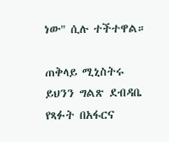ነው" ሲሉ ተችተዋል።

ጠቅላይ ሚኒስትሩ ይህንን ግልጽ ደብዳቤ የጻፉት በአፋርና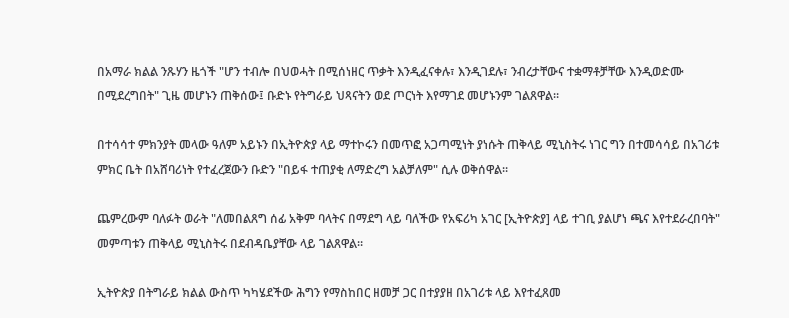በአማራ ክልል ንጹሃን ዜጎች "ሆን ተብሎ በህወሓት በሚሰነዘር ጥቃት እንዲፈናቀሉ፣ እንዲገደሉ፣ ንብረታቸውና ተቋማቶቻቸው እንዲወድሙ በሚደረግበት" ጊዜ መሆኑን ጠቅሰው፤ ቡድኑ የትግራይ ህጻናትን ወደ ጦርነት እየማገደ መሆኑንም ገልጸዋል።

በተሳሳተ ምክንያት መላው ዓለም አይኑን በኢትዮጵያ ላይ ማተኮሩን በመጥፎ አጋጣሚነት ያነሱት ጠቅላይ ሚኒስትሩ ነገር ግን በተመሳሳይ በአገሪቱ ምክር ቤት በአሸባሪነት የተፈረጀውን ቡድን "በይፋ ተጠያቂ ለማድረግ አልቻለም" ሲሉ ወቅሰዋል።

ጨምረውም ባለፉት ወራት "ለመበልጸግ ሰፊ አቅም ባላትና በማደግ ላይ ባለችው የአፍሪካ አገር [ኢትዮጵያ] ላይ ተገቢ ያልሆነ ጫና እየተደራረበባት" መምጣቱን ጠቅላይ ሚኒስትሩ በደብዳቤያቸው ላይ ገልጸዋል።

ኢትዮጵያ በትግራይ ክልል ውስጥ ካካሄደችው ሕግን የማስከበር ዘመቻ ጋር በተያያዘ በአገሪቱ ላይ እየተፈጸመ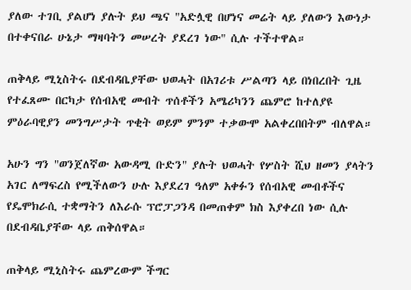ያለው ተገቢ ያልሆነ ያሉት ይህ ጫና "አድሏዊ በሆነና መሬት ላይ ያለውን እውነታ በተቀናበራ ሁኔታ ማዛባትን መሠረት ያደረገ ነው" ሲሉ ተችተዋል።

ጠቅላይ ሚኒስትሩ በደብዳቤያቸው ህወሓት በአገሪቱ ሥልጣን ላይ በነበረበት ጊዜ የተፈጸሙ በርካታ የሰብአዊ መብት ጥሰቶችን አሜሪካንን ጨምሮ ከተለያዩ ምዕራባዊያን መንግሥታት ጥቂት ወይም ምንም ተቃውሞ አልቀረበበትም ብለዋል።

አሁን ግን "ወንጀለኛው አውዳሚ ቡድን" ያሉት ህወሓት የሦስት ሺህ ዘመን ያላትን አገር ለማፍረስ የሚችለውን ሁሉ እያደረገ ዓለም አቀፉን የሰብአዊ መብቶችና የዴሞክራሲ ተቋማትን ለእራሱ ፕሮፓጋንዳ በመጠቀም ክስ እያቀረበ ነው ሲሉ በደብዳቤያቸው ላይ ጠቅሰዋል።

ጠቅላይ ሚኒስትሩ ጨምረውም ችግር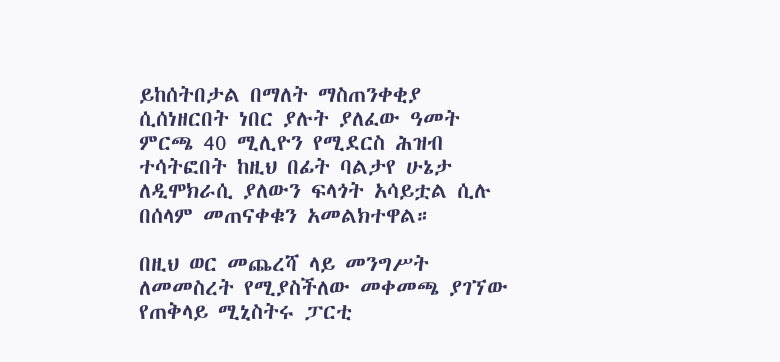ይከሰትበታል በማለት ማስጠንቀቂያ ሲሰነዘርበት ነበር ያሉት ያለፈው ዓመት ምርጫ 40 ሚሊዮን የሚደርስ ሕዝብ ተሳትፎበት ከዚህ በፊት ባልታየ ሁኔታ ለዲሞክራሲ ያለውን ፍላጎት አሳይቷል ሲሉ በሰላም መጠናቀቁን አመልክተዋል።

በዚህ ወር መጨረሻ ላይ መንግሥት ለመመስረት የሚያስችለው መቀመጫ ያገኘው የጠቅላይ ሚኒስትሩ ፓርቲ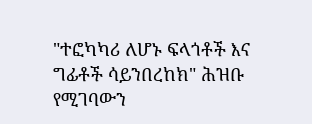"ተፎካካሪ ለሆኑ ፍላጎቶች እና ግፊቶች ሳይንበረከክ" ሕዝቡ የሚገባውን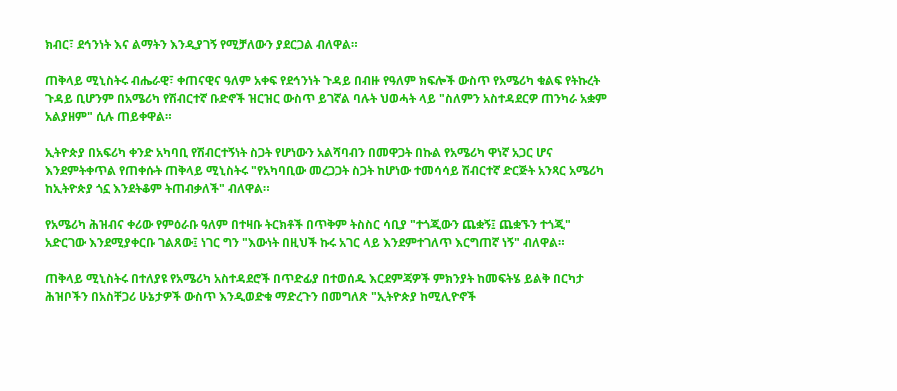ክብር፣ ደኅንነት እና ልማትን እንዲያገኝ የሚቻለውን ያደርጋል ብለዋል።

ጠቅላይ ሚኒስትሩ ብሔራዊ፣ ቀጠናዊና ዓለም አቀፍ የደኅንነት ጉዳይ በብዙ የዓለም ክፍሎች ውስጥ የአሜሪካ ቁልፍ የትኩረት ጉዳይ ቢሆንም በአሜሪካ የሽብርተኛ ቡድኖች ዝርዝር ውስጥ ይገኛል ባሉት ህወሓት ላይ "ስለምን አስተዳደርዎ ጠንካራ አቋም አልያዘም" ሲሉ ጠይቀዋል።

ኢትዮጵያ በአፍሪካ ቀንድ አካባቢ የሽብርተኝነት ስጋት የሆነውን አልሻባብን በመዋጋት በኩል የአሜሪካ ዋነኛ አጋር ሆና እንደምትቀጥል የጠቀሱት ጠቅላይ ሚኒስትሩ "የአካባቢው መረጋጋት ስጋት ከሆነው ተመሳሳይ ሽብርተኛ ድርጅት አንጻር አሜሪካ ከኢትዮጵያ ጎኗ እንደትቆም ትጠብቃለች" ብለዋል።

የአሜሪካ ሕዝብና ቀሪው የምዕራቡ ዓለም በተዛቡ ትርክቶች በጥቅም ትስስር ሳቢያ "ተጎጂውን ጨቋኝ፤ ጨቋኙን ተጎጂ" አድርገው እንደሚያቀርቡ ገልጸው፤ ነገር ግን "እውነት በዚህች ኩሩ አገር ላይ እንደምተገለጥ እርግጠኛ ነኝ" ብለዋል።

ጠቅላይ ሚኒስትሩ በተለያዩ የአሜሪካ አስተዳደሮች በጥድፊያ በተወሰዱ እርደምጃዎች ምክንያት ከመፍትሄ ይልቅ በርካታ ሕዝቦችን በአስቸጋሪ ሁኔታዎች ውስጥ እንዲወድቁ ማድረጉን በመግለጽ "ኢትዮጵያ ከሚሊዮኖች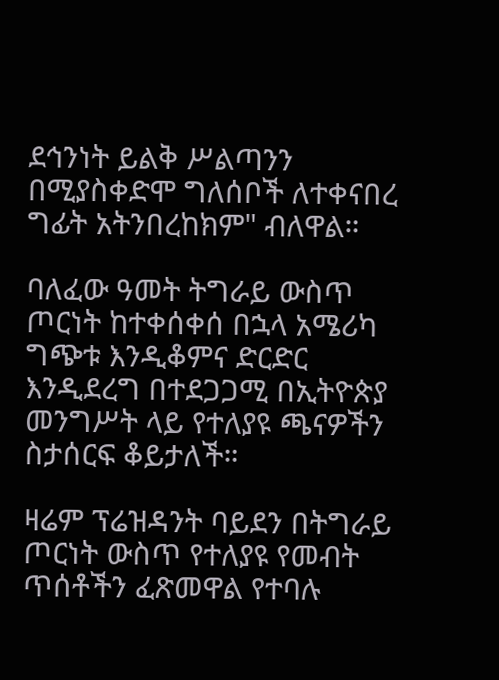ደኅንነት ይልቅ ሥልጣንን በሚያስቀድሞ ግለሰቦች ለተቀናበረ ግፊት አትንበረከክም" ብለዋል።

ባለፈው ዓመት ትግራይ ውስጥ ጦርነት ከተቀሰቀሰ በኋላ አሜሪካ ግጭቱ እንዲቆምና ድርድር እንዲደረግ በተደጋጋሚ በኢትዮጵያ መንግሥት ላይ የተለያዩ ጫናዎችን ስታሰርፍ ቆይታለች።

ዛሬም ፕሬዝዳንት ባይደን በትግራይ ጦርነት ውስጥ የተለያዩ የመብት ጥሰቶችን ፈጽመዋል የተባሉ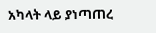አካላት ላይ ያነጣጠረ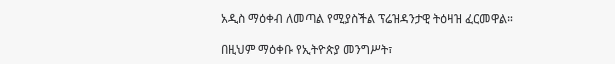አዲስ ማዕቀብ ለመጣል የሚያስችል ፕሬዝዳንታዊ ትዕዛዝ ፈርመዋል።

በዚህም ማዕቀቡ የኢትዮጵያ መንግሥት፣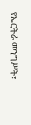የኤርትራ መንግሥት፣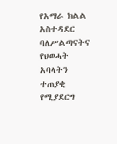የአማራ ክልል አስተዳደር ባለሥልጣናትና የህወሓት አባላትን ተጠያቂ የሚያደርግ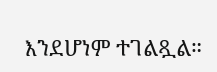እንደሆነም ተገልጿል።